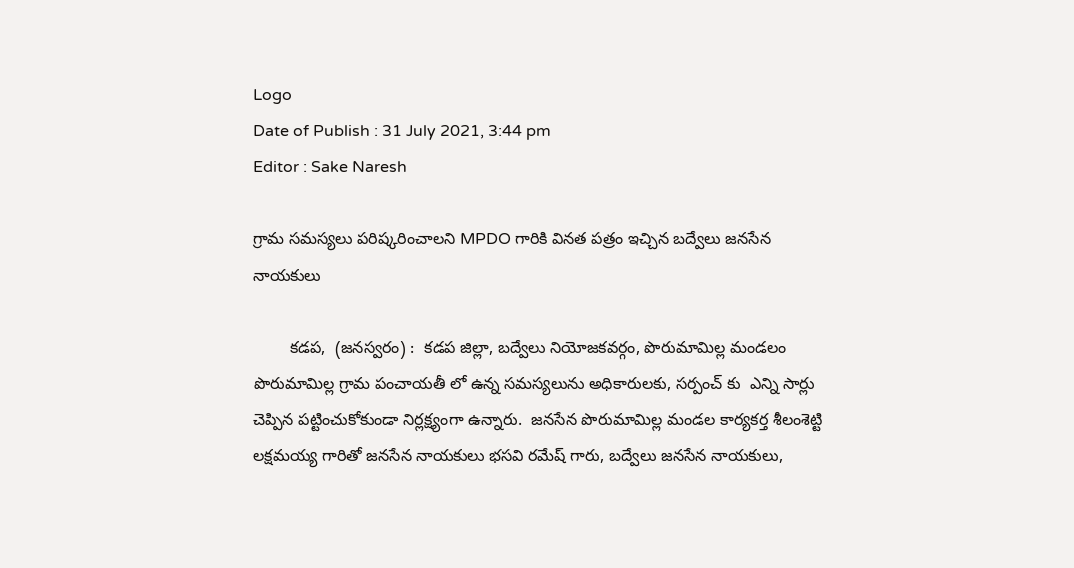Logo
Date of Publish : 31 July 2021, 3:44 pm
Editor : Sake Naresh

గ్రామ సమస్యలు పరిష్కరించాలని MPDO గారికి వినత పత్రం ఇచ్చిన బద్వేలు జనసేన నాయకులు

        కడప,  (జనస్వరం) :  కడప జిల్లా, బద్వేలు నియోజకవర్గం, పొరుమామిల్ల మండలం పొరుమామిల్ల గ్రామ పంచాయతీ లో ఉన్న సమస్యలును అధికారులకు, సర్పంచ్ కు  ఎన్ని సార్లు చెప్పిన పట్టించుకోకుండా నిర్లక్ష్యంగా ఉన్నారు.  జనసేన పొరుమామిల్ల మండల కార్యకర్త శీలంశెట్టి లక్షమయ్య గారితో జనసేన నాయకులు భసవి రమేష్ గారు, బద్వేలు జనసేన నాయకులు,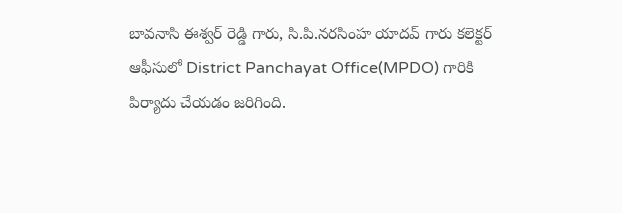బావనాసి ఈశ్వర్ రెడ్డి గారు, సి.పి.నరసింహ యాదవ్ గారు కలెక్టర్ ఆఫీసులో District Panchayat Office(MPDO) గారికి పిర్యాదు చేయడం జరిగింది.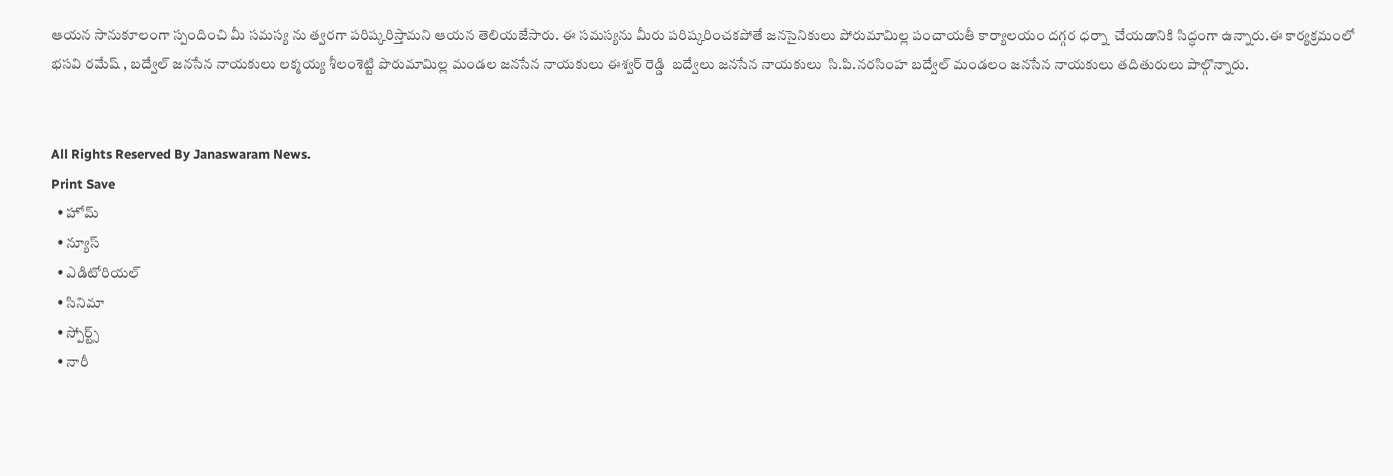ఆయన సానుకూలంగా స్పందించి మీ సమస్య ను త్వరగా పరిష్కరిస్తామని ఆయన తెలియజేసారు. ఈ సమస్యను మీరు పరిష్కరించకపోతే జనసైనికులు పోరుమామిల్ల పంచాయతీ కార్యాలయం దగ్గర ధర్నా  చేయడానికి సిద్ధంగా ఉన్నారు.ఈ కార్యక్రమంలో భసవి రమేష్ , బద్వేల్ జనసేన నాయకులు లక్మయ్య శీలంశెట్టి పొరుమామిల్ల మండల జనసేన నాయకులు ఈశ్వర్ రెడ్డి  బద్వేలు జనసేన నాయకులు  సి.పి.నరసింహ బద్వేల్ మండలం జనసేన నాయకులు తదితురులు పాల్గొన్నారు.


All Rights Reserved By Janaswaram News.
Print Save
  • హోమ్
  • న్యూస్
  • ఎడిటోరియల్
  • సినిమా
  • స్పోర్ట్స్
  • నారీ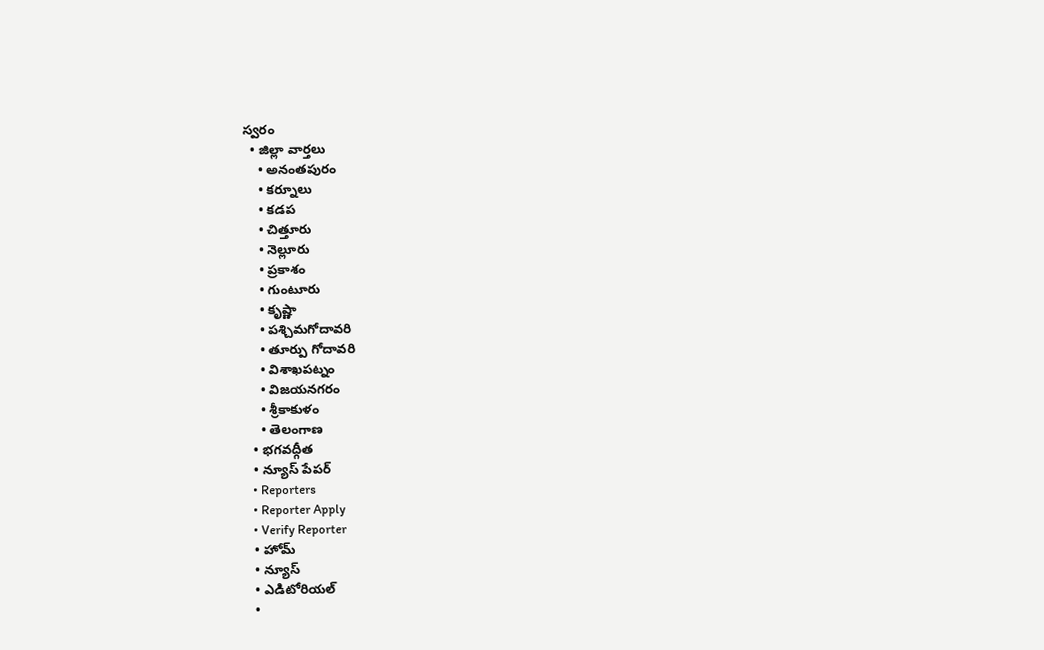స్వరం
  • జిల్లా వార్తలు
    • అనంతపురం
    • కర్నూలు
    • కడప
    • చిత్తూరు
    • నెల్లూరు
    • ప్రకాశం
    • గుంటూరు
    • కృష్ణా
    • పశ్చిమగోదావరి
    • తూర్పు గోదావరి
    • విశాఖపట్నం
    • విజయనగరం
    • శ్రీకాకుళం
    • తెలంగాణ
  • భగవద్గీత
  • న్యూస్ పేపర్
  • Reporters
  • Reporter Apply
  • Verify Reporter
  • హోమ్
  • న్యూస్
  • ఎడిటోరియల్
  •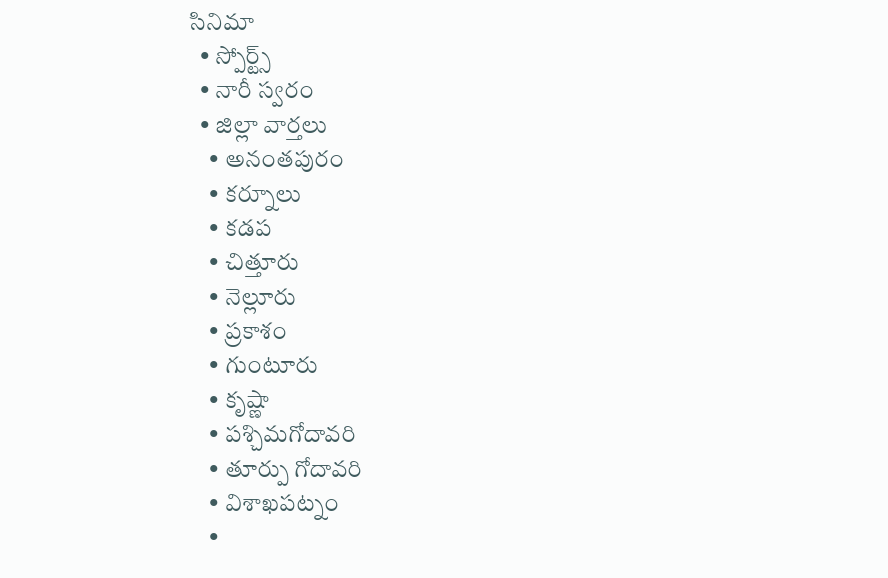సినిమా
  • స్పోర్ట్స్
  • నారీ స్వరం
  • జిల్లా వార్తలు
    • అనంతపురం
    • కర్నూలు
    • కడప
    • చిత్తూరు
    • నెల్లూరు
    • ప్రకాశం
    • గుంటూరు
    • కృష్ణా
    • పశ్చిమగోదావరి
    • తూర్పు గోదావరి
    • విశాఖపట్నం
    •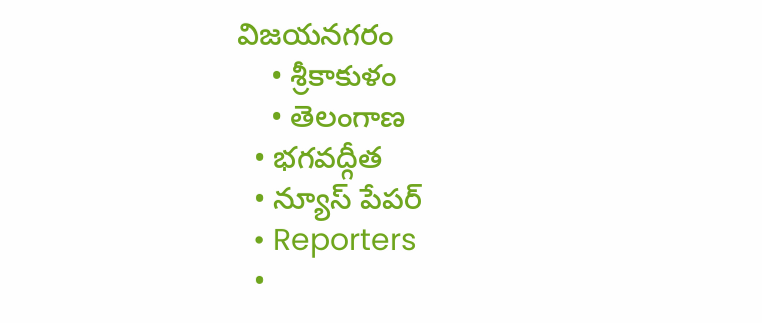విజయనగరం
    • శ్రీకాకుళం
    • తెలంగాణ
  • భగవద్గీత
  • న్యూస్ పేపర్
  • Reporters
  •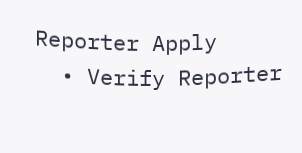Reporter Apply
  • Verify Reporter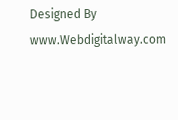Designed By www.Webdigitalway.com